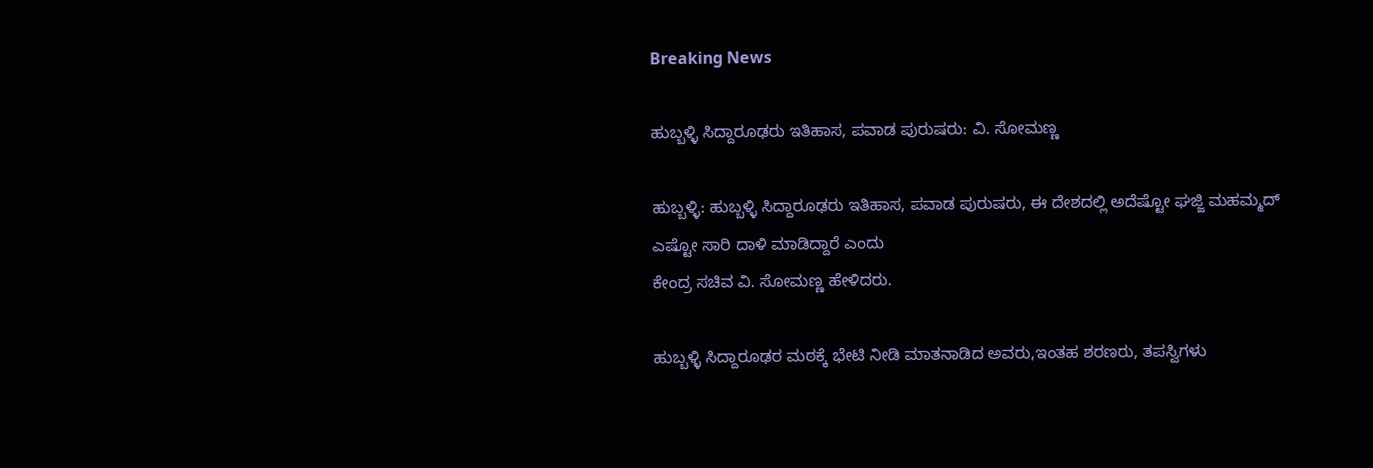Breaking News

ಹುಬ್ಬಳ್ಳಿ ಸಿದ್ದಾರೂಢರು ಇತಿಹಾಸ, ಪವಾಡ ಪುರುಷರು: ವಿ. ಸೋಮಣ್ಣ

ಹುಬ್ಬಳ್ಳಿ: ಹುಬ್ಬಳ್ಳಿ ಸಿದ್ದಾರೂಢರು ಇತಿಹಾಸ, ಪವಾಡ ಪುರುಷರು, ಈ ದೇಶದಲ್ಲಿ ಅದೆಷ್ಟೋ ಘಜ್ಜಿ ಮಹಮ್ಮದ್ ಎಷ್ಟೋ ಸಾರಿ ದಾಳಿ ಮಾಡಿದ್ದಾರೆ ಎಂದು
ಕೇಂದ್ರ ಸಚಿವ ವಿ. ಸೋಮಣ್ಣ ಹೇಳಿದರು.

ಹುಬ್ಬಳ್ಳಿ ಸಿದ್ದಾರೂಢರ ಮಠಕ್ಕೆ ಭೇಟಿ ನೀಡಿ ಮಾತನಾಡಿದ ಅವರು,ಇಂತಹ ಶರಣರು, ತಪಸ್ವಿಗಳು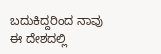ಬದುಕಿದ್ದರಿಂದ ನಾವು ಈ ದೇಶದಲ್ಲಿ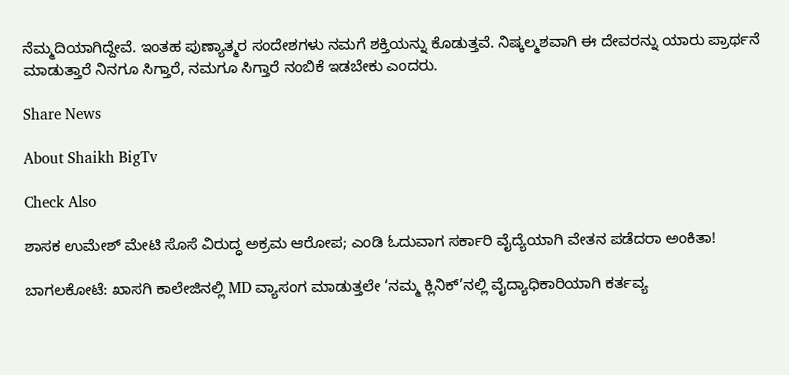ನೆಮ್ಮದಿಯಾಗಿದ್ದೇವೆ. ಇಂತಹ ಪುಣ್ಯಾತ್ಮರ ಸಂದೇಶಗಳು ನಮಗೆ ಶಕ್ತಿಯನ್ನು ಕೊಡುತ್ತವೆ. ನಿಷ್ಕಲ್ಮಶವಾಗಿ ಈ ದೇವರನ್ನು ಯಾರು ಪ್ರಾರ್ಥನೆ ಮಾಡುತ್ತಾರೆ ನಿನಗೂ ಸಿಗ್ತಾರೆ, ನಮಗೂ ಸಿಗ್ತಾರೆ ನಂಬಿಕೆ ಇಡಬೇಕು ಎಂದರು.

Share News

About Shaikh BigTv

Check Also

ಶಾಸಕ ಉಮೇಶ್ ಮೇಟಿ ಸೊಸೆ ವಿರುದ್ಧ ಅಕ್ರಮ ಆರೋಪ; ಎಂಡಿ ಓದುವಾಗ ಸರ್ಕಾರಿ ವೈದ್ಯೆಯಾಗಿ ವೇತನ ಪಡೆದರಾ ಅಂಕಿತಾ!

ಬಾಗಲಕೋಟೆ: ಖಾಸಗಿ ಕಾಲೇಜಿನಲ್ಲಿ MD ವ್ಯಾಸಂಗ ಮಾಡುತ್ತಲೇ ‘ನಮ್ಮ ಕ್ಲಿನಿಕ್’ನಲ್ಲಿ ವೈದ್ಯಾಧಿಕಾರಿಯಾಗಿ ಕರ್ತವ್ಯ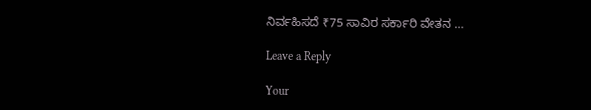ನಿರ್ವಹಿಸದೆ ₹75 ಸಾವಿರ ಸರ್ಕಾರಿ ವೇತನ …

Leave a Reply

Your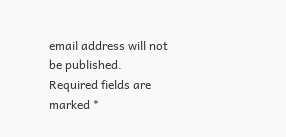email address will not be published. Required fields are marked *